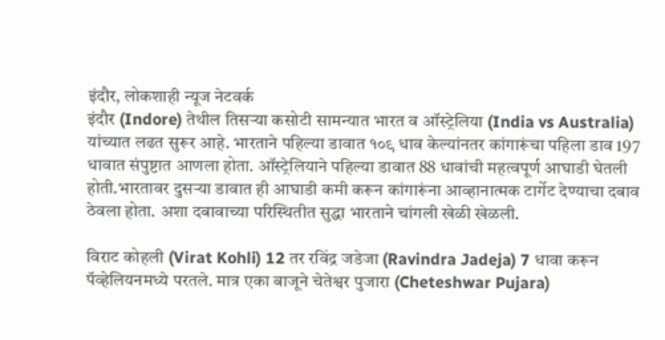इंदौर, लोकशाही न्यूज नेटवर्क
इंदौर (Indore) तेथील तिसऱ्या कसोटी सामन्यात भारत व ऑस्ट्रेलिया (India vs Australia) यांच्यात लढत सुरूर आहे. भारताने पहिल्या डावात १०९ धाव केल्यांनतर कांगारूंचा पहिला डाव 197 धावात संपुष्टात आणला होता. ऑस्ट्रेलियाने पहिल्या डावात 88 धावांची महत्वपूर्ण आघाडी घेतली होती.भारतावर दुसऱ्या डावात ही आघाडी कमी करून कांगारूंना आव्हानात्मक टार्गेट देण्याचा दबाव ठेवला होता. अशा दबावाच्या परिस्थितीत सुद्धा भारताने चांगली खेळी खेळली.

विराट कोहली (Virat Kohli) 12 तर रविंद्र जडेजा (Ravindra Jadeja) 7 धावा करून पॅव्हेलियनमध्ये परतले. मात्र एका बाजूने चेतेश्वर पुजारा (Cheteshwar Pujara)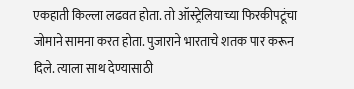एकहाती किल्ला लढवत होता. तो ऑस्ट्रेलियाच्या फिरकीपटूंचा जोमाने सामना करत होता. पुजाराने भारताचे शतक पार करून दिले. त्याला साथ देण्यासाठी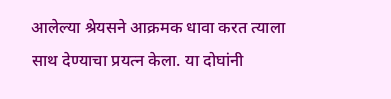आलेल्या श्रेयसने आक्रमक धावा करत त्याला साथ देण्याचा प्रयत्न केला. या दोघांनी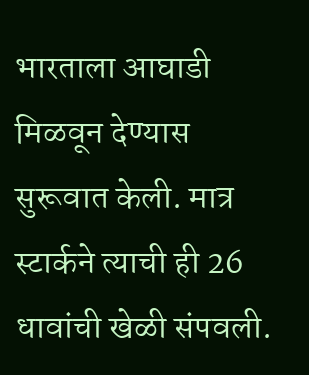भारताला आघाडी मिळवून देण्यास सुरूवात केली. मात्र स्टार्कने त्याची ही 26 धावांची खेळी संपवली.